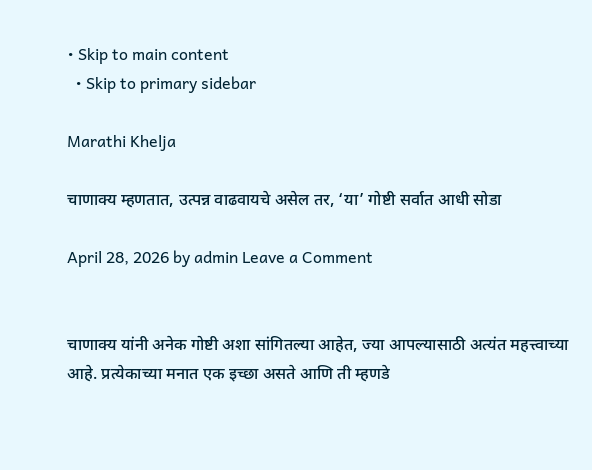• Skip to main content
  • Skip to primary sidebar

Marathi Khelja

चाणाक्य म्हणतात, उत्पन्न वाढवायचे असेल तर, ‘या’ गोष्टी सर्वात आधी सोडा

April 28, 2026 by admin Leave a Comment


चाणाक्य यांनी अनेक गोष्टी अशा सांगितल्या आहेत, ज्या आपल्यासाठी अत्यंत महत्त्वाच्या आहे. प्रत्येकाच्या मनात एक इच्छा असते आणि ती म्हणडे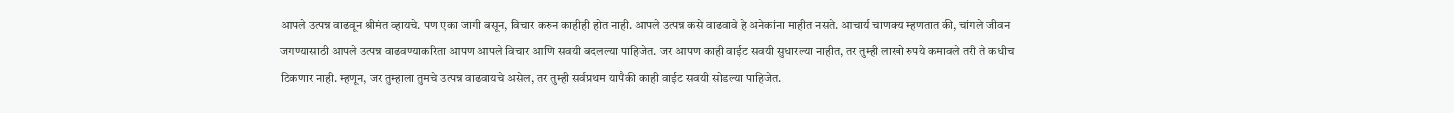आपले उत्पन्न वाढवून श्रीमंत व्हायचे. पण एका जागी बसून, विचार करुन काहीही होत नाही. आपले उत्पन्न कसे वाढवावे हे अनेकांना माहीत नसते. आचार्य चाणक्य म्हणतात की, चांगले जीवन जगण्यासाठी आपले उत्पन्न वाढवण्याकरिता आपण आपले विचार आणि सवयी बदलल्या पाहिजेत. जर आपण काही वाईट सवयी सुधारल्या नाहीत, तर तुम्ही लाखो रुपये कमावले तरी ते कधीच टिकणार नाही. म्हणून, जर तुम्हाला तुमचे उत्पन्न वाढवायचे असेल, तर तुम्ही सर्वप्रथम यापैकी काही वाईट सवयी सोडल्या पाहिजेत.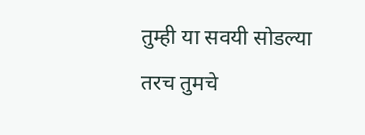तुम्ही या सवयी सोडल्या तरच तुमचे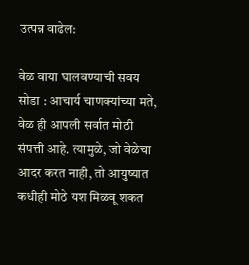उत्पन्न वाढेल:

वेळ वाया घालवण्याची सवय सोडा : आचार्य चाणक्यांच्या मते, वेळ ही आपली सर्वात मोठी संपत्ती आहे. त्यामुळे, जो वेळेचा आदर करत नाही, तो आयुष्यात कधीही मोठे यश मिळवू शकत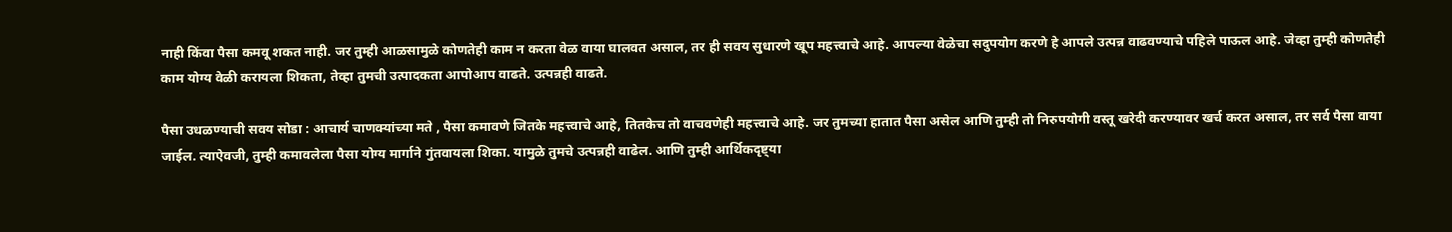नाही किंवा पैसा कमवू शकत नाही. जर तुम्ही आळसामुळे कोणतेही काम न करता वेळ वाया घालवत असाल, तर ही सवय सुधारणे खूप महत्त्वाचे आहे. आपल्या वेळेचा सदुपयोग करणे हे आपले उत्पन्न वाढवण्याचे पहिले पाऊल आहे. जेव्हा तुम्ही कोणतेही काम योग्य वेळी करायला शिकता, तेव्हा तुमची उत्पादकता आपोआप वाढते. उत्पन्नही वाढते.

पैसा उधळण्याची सवय सोडा : आचार्य चाणक्यांच्या मते , पैसा कमावणे जितके महत्त्वाचे आहे, तितकेच तो वाचवणेही महत्त्वाचे आहे. जर तुमच्या हातात पैसा असेल आणि तुम्ही तो निरुपयोगी वस्तू खरेदी करण्यावर खर्च करत असाल, तर सर्व पैसा वाया जाईल. त्याऐवजी, तुम्ही कमावलेला पैसा योग्य मार्गाने गुंतवायला शिका. यामुळे तुमचे उत्पन्नही वाढेल. आणि तुम्ही आर्थिकदृष्ट्या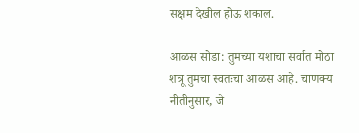सक्षम देखील होऊ शकाल.

आळस सोडा: तुमच्या यशाचा सर्वात मोठा शत्रू तुमचा स्वतःचा आळस आहे. चाणक्य नीतीनुसार, जे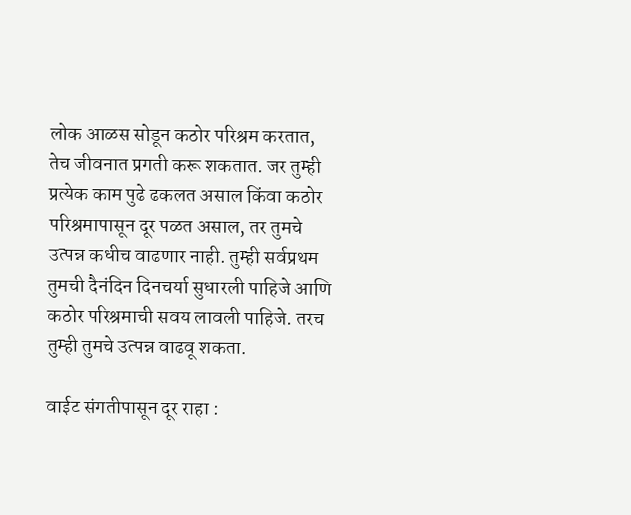लोक आळस सोडून कठोर परिश्रम करतात, तेच जीवनात प्रगती करू शकतात. जर तुम्ही प्रत्येक काम पुढे ढकलत असाल किंवा कठोर परिश्रमापासून दूर पळत असाल, तर तुमचे उत्पन्न कधीच वाढणार नाही. तुम्ही सर्वप्रथम तुमची दैनंदिन दिनचर्या सुधारली पाहिजे आणि कठोर परिश्रमाची सवय लावली पाहिजे. तरच तुम्ही तुमचे उत्पन्न वाढवू शकता.

वाईट संगतीपासून दूर राहा :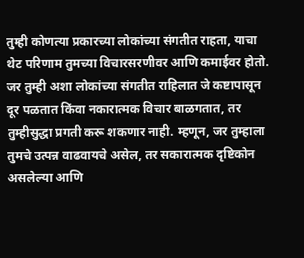तुम्ही कोणत्या प्रकारच्या लोकांच्या संगतीत राहता, याचा थेट परिणाम तुमच्या विचारसरणीवर आणि कमाईवर होतो. जर तुम्ही अशा लोकांच्या संगतीत राहिलात जे कष्टापासून दूर पळतात किंवा नकारात्मक विचार बाळगतात, तर तुम्हीसुद्धा प्रगती करू शकणार नाही. म्हणून, जर तुम्हाला तुमचे उत्पन्न वाढवायचे असेल, तर सकारात्मक दृष्टिकोन असलेल्या आणि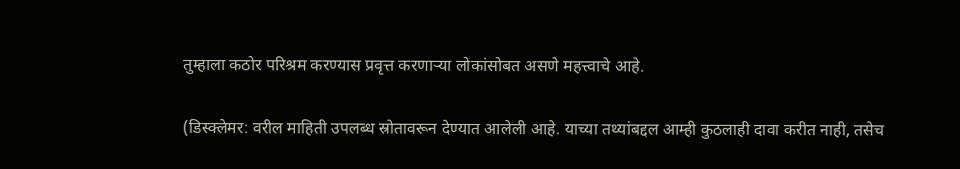तुम्हाला कठोर परिश्रम करण्यास प्रवृत्त करणाऱ्या लोकांसोबत असणे महत्त्वाचे आहे.

(डिस्क्लेमर: वरील माहिती उपलब्ध स्रोतावरून देण्यात आलेली आहे. याच्या तथ्यांबद्दल आम्ही कुठलाही दावा करीत नाही, तसेच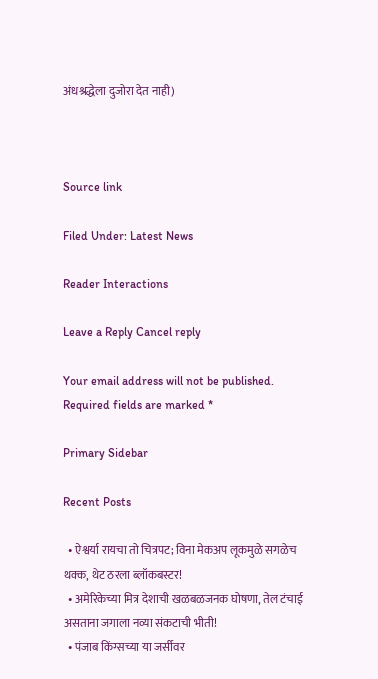अंधश्रद्धेला दुजोरा देत नाही)



Source link

Filed Under: Latest News

Reader Interactions

Leave a Reply Cancel reply

Your email address will not be published. Required fields are marked *

Primary Sidebar

Recent Posts

  • ऐश्वर्या रायचा तो चित्रपट; विना मेकअप लूकमुळे सगळेच थक्क, थेट ठरला ब्लॉकबस्टर!
  • अमेरिकेच्या मित्र देशाची खळबळजनक घोषणा, तेल टंचाई असताना जगाला नव्या संकटाची भीती!
  • पंजाब किंग्सच्या या जर्सीवर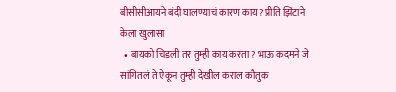बीसीसीआयने बंदी घालण्याचं कारण काय? प्रीति झिंटाने केला खुलासा
  • बायको चिडली तर तुम्ही काय करता? भाऊ कदमने जे सांगितलं ते ऐकून तुम्ही देखील कराल कौतुक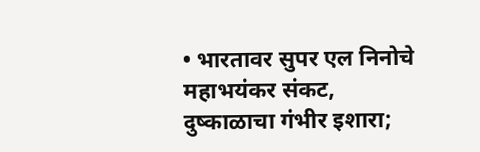• भारतावर सुपर एल निनोचे महाभयंकर संकट, दुष्काळाचा गंभीर इशारा;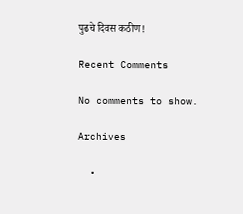पुढचे दिवस कठीण!

Recent Comments

No comments to show.

Archives

  •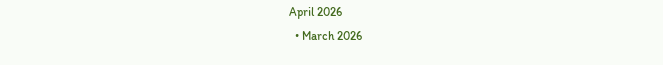April 2026
  • March 2026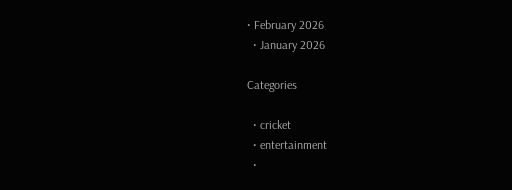• February 2026
  • January 2026

Categories

  • cricket
  • entertainment
  •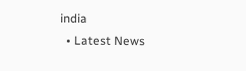india
  • Latest News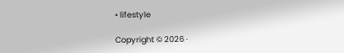• lifestyle

Copyright © 2026 ·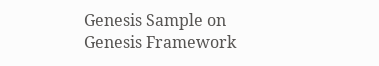Genesis Sample on Genesis Framework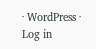· WordPress · Log in